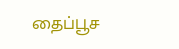தைப்பூச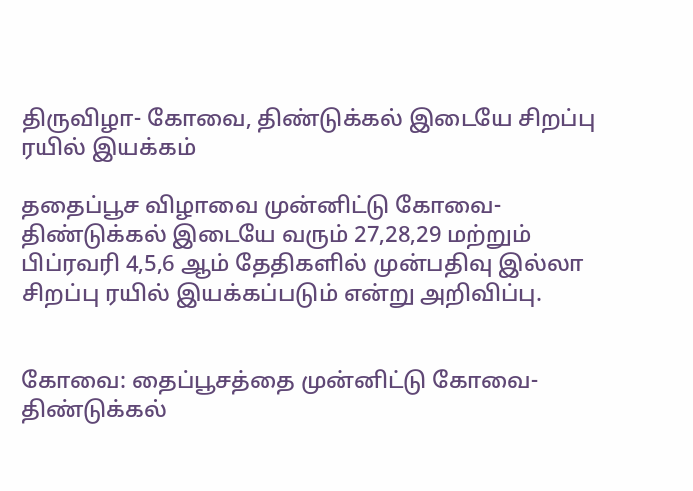திருவிழா- கோவை, திண்டுக்கல் இடையே சிறப்பு ரயில் இயக்கம்

ததைப்பூச விழாவை முன்னிட்டு கோவை- திண்டுக்கல் இடையே வரும் 27,28,29 மற்றும் பிப்ரவரி 4,5,6 ஆம் தேதிகளில் முன்பதிவு இல்லா சிறப்பு ரயில் இயக்கப்படும் என்று அறிவிப்பு.


கோவை: தைப்பூசத்தை முன்னிட்டு கோவை-திண்டுக்கல்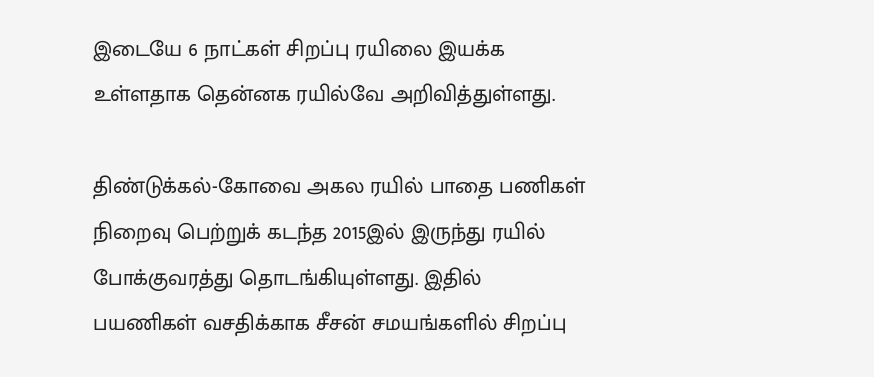இடையே 6 நாட்கள் சிறப்பு ரயிலை இயக்க உள்ளதாக தென்னக ரயில்வே அறிவித்துள்ளது.

திண்டுக்கல்-கோவை அகல ரயில் பாதை பணிகள் நிறைவு பெற்றுக் கடந்த 2015இல் இருந்து ரயில் போக்குவரத்து தொடங்கியுள்ளது. இதில் பயணிகள் வசதிக்காக சீசன் சமயங்களில் சிறப்பு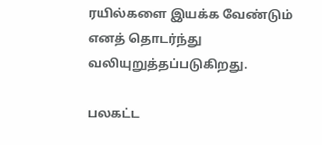ரயில்களை இயக்க வேண்டும் எனத் தொடர்ந்து வலியுறுத்தப்படுகிறது.

பலகட்ட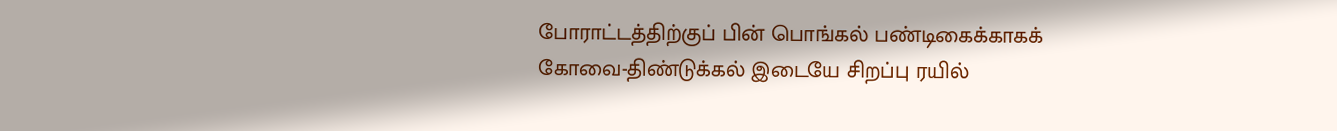போராட்டத்திற்குப் பின் பொங்கல் பண்டிகைக்காகக் கோவை-திண்டுக்கல் இடையே சிறப்பு ரயில்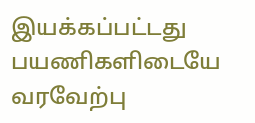இயக்கப்பட்டது பயணிகளிடையே வரவேற்பு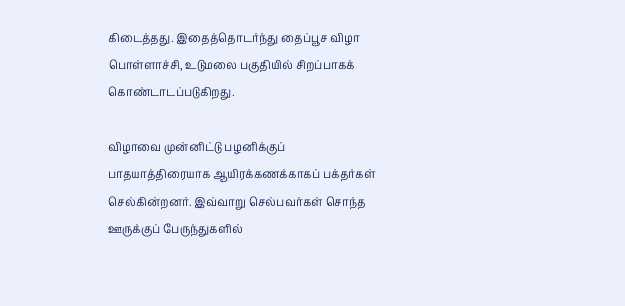கிடைத்தது. இதைத்தொடர்ந்து தைப்பூச விழா பொள்ளாச்சி, உடுமலை பகுதியில் சிறப்பாகக் கொண்டாடப்படுகிறது.

விழாவை முன்னிட்டு பழனிக்குப் பாதயாத்திரையாக ஆயிரக்கணக்காகப் பக்தர்கள் செல்கின்றனர். இவ்வாறு செல்பவர்கள் சொந்த ஊருக்குப் பேருந்துகளில்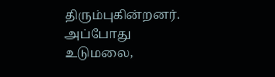திரும்புகின்றனர். அப்போது உடுமலை,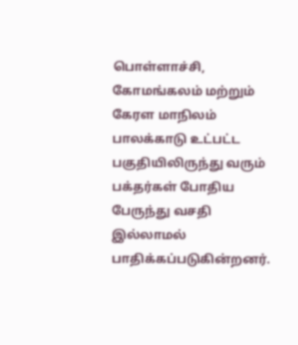பொள்ளாச்சி, கோமங்கலம் மற்றும் கேரள மாநிலம் பாலக்காடு உட்பட்ட பகுதியிலிருந்து வரும் பக்தர்கள் போதிய பேருந்து வசதி இல்லாமல் பாதிக்கப்படுகின்றனர்.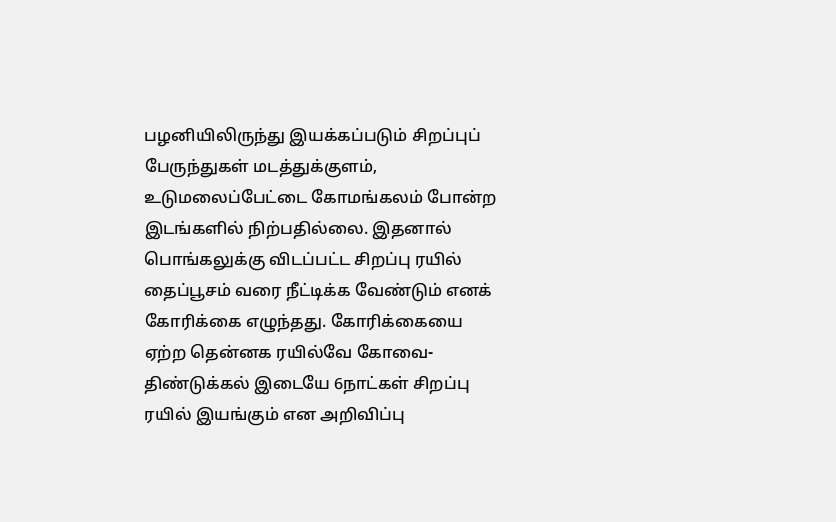பழனியிலிருந்து இயக்கப்படும் சிறப்புப் பேருந்துகள் மடத்துக்குளம், உடுமலைப்பேட்டை கோமங்கலம் போன்ற இடங்களில் நிற்பதில்லை. இதனால் பொங்கலுக்கு விடப்பட்ட சிறப்பு ரயில் தைப்பூசம் வரை நீட்டிக்க வேண்டும் எனக் கோரிக்கை எழுந்தது. கோரிக்கையை ஏற்ற தென்னக ரயில்வே கோவை-திண்டுக்கல் இடையே 6நாட்கள் சிறப்பு ரயில் இயங்கும் என அறிவிப்பு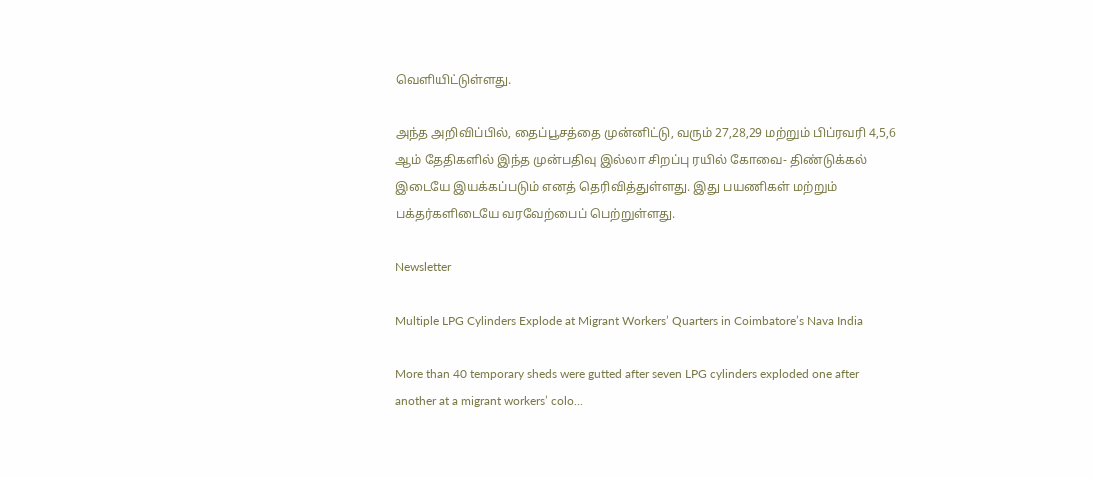வெளியிட்டுள்ளது.

அந்த அறிவிப்பில், தைப்பூசத்தை முன்னிட்டு, வரும் 27,28,29 மற்றும் பிப்ரவரி 4,5,6 ஆம் தேதிகளில் இந்த முன்பதிவு இல்லா சிறப்பு ரயில் கோவை- திண்டுக்கல் இடையே இயக்கப்படும் எனத் தெரிவித்துள்ளது. இது பயணிகள் மற்றும் பக்தர்களிடையே வரவேற்பைப் பெற்றுள்ளது.

Newsletter

Multiple LPG Cylinders Explode at Migrant Workers’ Quarters in Coimbatore’s Nava India

More than 40 temporary sheds were gutted after seven LPG cylinders exploded one after another at a migrant workers’ colo...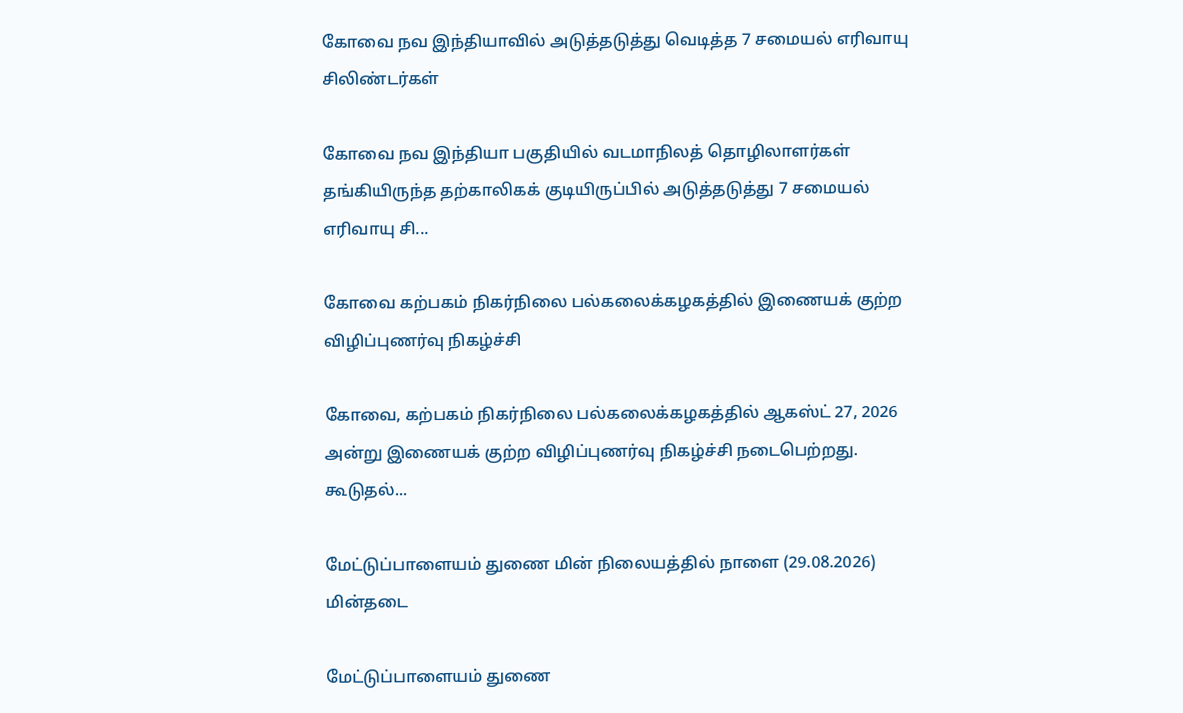கோவை நவ இந்தியாவில் அடுத்தடுத்து வெடித்த 7 சமையல் எரிவாயு சிலிண்டர்கள்

கோவை நவ இந்தியா பகுதியில் வடமாநிலத் தொழிலாளர்கள் தங்கியிருந்த தற்காலிகக் குடியிருப்பில் அடுத்தடுத்து 7 சமையல் எரிவாயு சி...

கோவை கற்பகம் நிகர்நிலை பல்கலைக்கழகத்தில் இணையக் குற்ற விழிப்புணர்வு நிகழ்ச்சி

கோவை, கற்பகம் நிகர்நிலை பல்கலைக்கழகத்தில் ஆகஸ்ட் 27, 2026 அன்று இணையக் குற்ற விழிப்புணர்வு நிகழ்ச்சி நடைபெற்றது. கூடுதல்...

மேட்டுப்பாளையம் துணை மின் நிலையத்தில் நாளை (29.08.2026) மின்தடை

மேட்டுப்பாளையம் துணை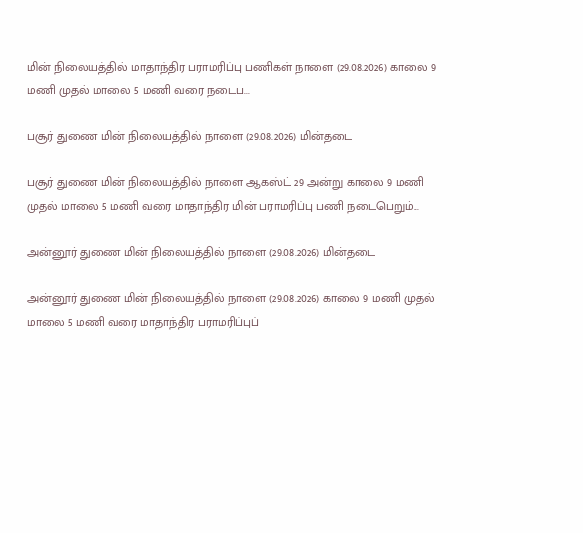மின் நிலையத்தில் மாதாந்திர பராமரிப்பு பணிகள் நாளை (29.08.2026) காலை 9 மணி முதல் மாலை 5 மணி வரை நடைப...

பசூர் துணை மின் நிலையத்தில் நாளை (29.08.2026) மின்தடை

பசூர் துணை மின் நிலையத்தில் நாளை ஆகஸ்ட் 29 அன்று காலை 9 மணி முதல் மாலை 5 மணி வரை மாதாந்திர மின் பராமரிப்பு பணி நடைபெறும்...

அன்னூர் துணை மின் நிலையத்தில் நாளை (29.08.2026) மின்தடை

அன்னூர் துணை மின் நிலையத்தில் நாளை (29.08.2026) காலை 9 மணி முதல் மாலை 5 மணி வரை மாதாந்திர பராமரிப்புப்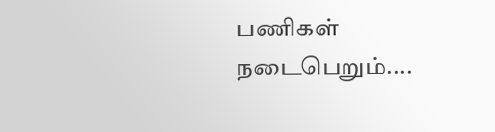பணிகள் நடைபெறும்....